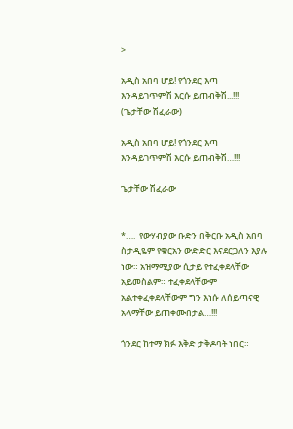>

አዲስ አበባ ሆይ! የጎንደር እጣ እንዳይገጥምሽ እርሱ ይጠብቅሽ...!!! (ጌታቸው ሽፈራው)

አዲስ አበባ ሆይ! የጎንደር እጣ እንዳይገጥምሽ እርሱ ይጠብቅሽ…!!!

ጌታቸው ሽፈራው


*….  የውሃብያው ቡድን በቅርቡ አዲስ አበባ ስታዲዬም የቁርአን ውድድር እናደርጋለን እያሉ ነው። አዝማሚያው ሲታይ የተፈቀደላቸው አይመስልም። ተፈቀደላቸውም አልተቀፈቀደላቸውም ግን እነሱ ለሰይጣናዊ አላማቸው ይጠቀሙበታል…!!!

ጎንደር ከተማ ክፉ እቅድ ታቅዶባት ነበር።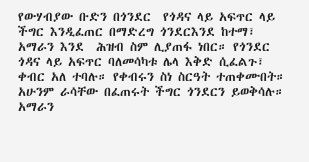የውሃብያው ቡድን በጎንደር  የጎዳና ላይ አፍጥር ላይ ችግር እንዲፈጠር በማድረግ ጎንደርእንደ ከተማ፣ አማራን እንደ  ሕዝብ ስም ሊያጠፋ ነበር። የጎንደር ጎዳና ላይ አፍጥር ባለመሳካቱ ሌላ እቅድ ሲፈልጉ፣ ቀብር አለ ተባሉ። የቀብሩን ስነ ስርዓት ተጠቀሙበት። አሁንም ራሳቸው በፈጠሩት ችግር ጎንደርን ይወቅሳሉ። አማራን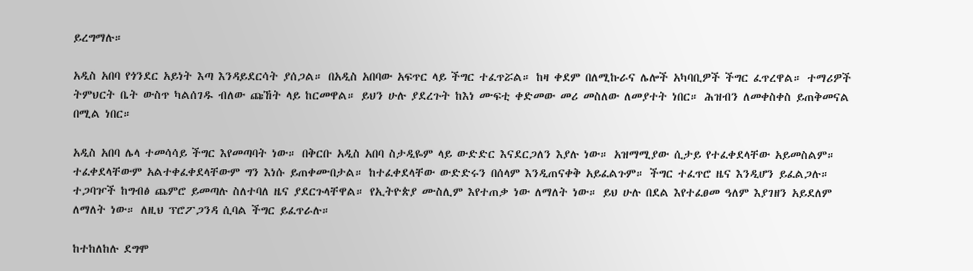ይረግማሉ።

አዲስ አበባ የጎንደር አይነት እጣ እንዳይደርሳት ያሰጋል። በአዲስ አበባው አፍጥር ላይ ችግር ተፈጥሯል። ከዛ ቀደም በለሚኩራና ሌሎች አካባቢዎች ችግር ፈጥረዋል። ተማሪዎች ትምህርት ቤት ውስጥ ካልሰገዱ ብለው ጩኸት ላይ ከርመዋል። ይህን ሁሉ ያደረጉት ከእነ ሙፍቲ ቀድመው መሪ መስለው ለመያተት ነበር። ሕዝብን ለመቀስቀስ ይጠቅመናል በሚል ነበር።

አዲስ አበባ ሌላ ተመሳሳይ ችግር እየመጣባት ነው። በቅርቡ አዲስ አበባ ስታዲዬም ላይ ውድድር እናደርጋለን እያሉ ነው። አዝማሚያው ሲታይ የተፈቀደላቸው አይመስልም። ተፈቀደላቸውም አልተቀፈቀደላቸውም ግን እነሱ ይጠቀሙበታል። ከተፈቀደላቸው ውድድሩን በሰላም እንዲጠናቀቅ አይፈልጉም። ችግር ተፈጥሮ ዜና እንዲሆን ይፈልጋሉ። ተጋባዦች ከግብፅ ጨምሮ ይመጣሉ ስለተባለ ዜና ያደርጉላቸዋል። የኢትዮጵያ ሙስሊም እየተጠቃ ነው ለማለት ነው። ይህ ሁሉ በደል እየተፈፀመ ዓለም እያገዘን አይደለም ለማለት ነው። ለዚህ ፕሮፖጋንዳ ሲባል ችግር ይፈጥራሉ።

ከተከለከሉ ደግሞ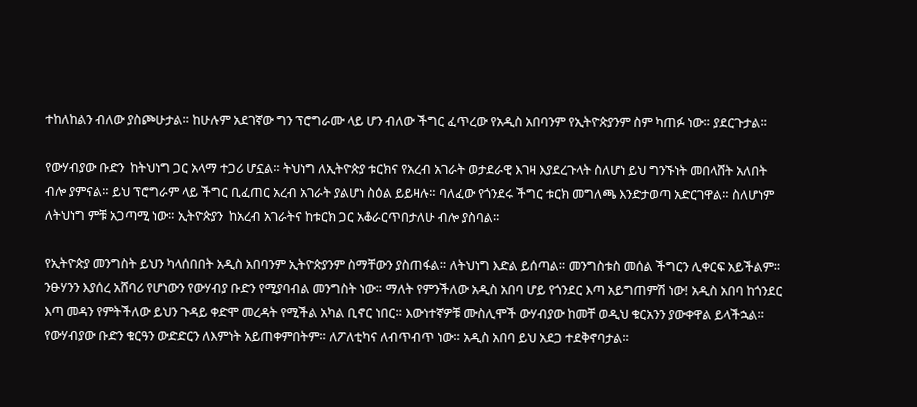ተከለከልን ብለው ያስጮሁታል። ከሁሉም አደገኛው ግን ፕሮግራሙ ላይ ሆን ብለው ችግር ፈጥረው የአዲስ አበባንም የኢትዮጵያንም ስም ካጠፉ ነው። ያደርጉታል።

የውሃብያው ቡድን  ከትህነግ ጋር አላማ ተጋሪ ሆኗል። ትህነግ ለኢትዮጵያ ቱርክና የአረብ አገራት ወታደራዊ እገዛ እያደረጉላት ስለሆነ ይህ ግንኙነት መበላሸት አለበት  ብሎ ያምናል። ይህ ፕሮግራም ላይ ችግር ቢፈጠር አረብ አገራት ያልሆነ ስዕል ይይዛሉ። ባለፈው የጎንደሩ ችግር ቱርክ መግለጫ እንድታወጣ አድርገዋል። ስለሆነም ለትህነግ ምቹ አጋጣሚ ነው። ኢትዮጵያን  ከአረብ አገራትና ከቱርክ ጋር አቆራርጥበታለሁ ብሎ ያስባል።

የኢትዮጵያ መንግስት ይህን ካላሰበበት አዲስ አበባንም ኢትዮጵያንም ስማቸውን ያስጠፋል። ለትህነግ እድል ይሰጣል። መንግስቱስ መሰል ችግርን ሊቀርፍ አይችልም። ንፁሃንን እያሰረ አሸባሪ የሆነውን የውሃብያ ቡድን የሚያባብል መንግስት ነው። ማለት የምንችለው አዲስ አበባ ሆይ የጎንደር እጣ አይግጠምሽ ነው! አዲስ አበባ ከጎንደር እጣ መዳን የምትችለው ይህን ጉዳይ ቀድሞ መረዳት የሚችል አካል ቢኖር ነበር። እውነተኛዎቹ ሙስሊሞች ውሃብያው ከመቸ ወዲህ ቁርአንን ያውቀዋል ይላችኋል። የውሃብያው ቡድን ቁርዓን ውድድርን ለእምነት አይጠቀምበትም። ለፖለቲካና ለብጥብጥ ነው። አዲስ አበባ ይህ አደጋ ተደቅኖባታል።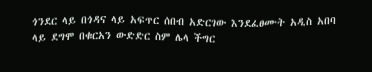ጎንደር ላይ በጎዳና ላይ አፍጥር ሰበብ አድርገው እንደፈፀሙት አዲስ አበባ ላይ ደግሞ በቁርአን ውድድር ስም ሌላ ችግር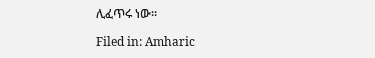ሊፈጥሩ ነው።

Filed in: Amharic